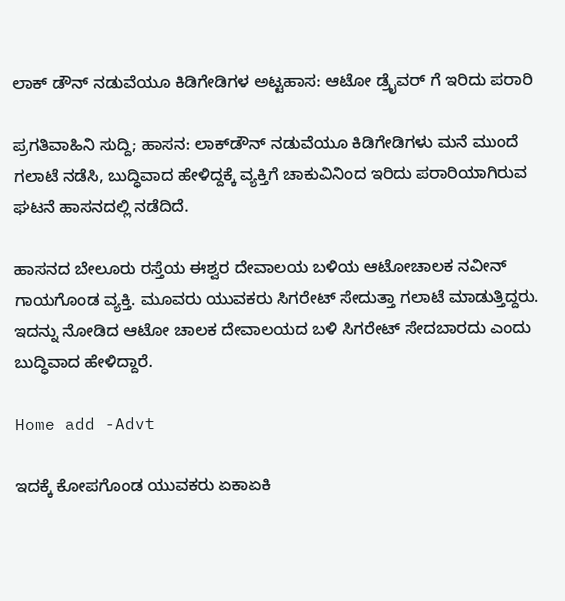ಲಾಕ್ ಡೌನ್ ನಡುವೆಯೂ ಕಿಡಿಗೇಡಿಗಳ ಅಟ್ಟಹಾಸ: ಆಟೋ ಡ್ರೈವರ್ ಗೆ ಇರಿದು ಪರಾರಿ

ಪ್ರಗತಿವಾಹಿನಿ ಸುದ್ದಿ; ಹಾಸನ: ಲಾಕ್‍ಡೌನ್ ನಡುವೆಯೂ ಕಿಡಿಗೇಡಿಗಳು ಮನೆ ಮುಂದೆ ಗಲಾಟೆ ನಡೆಸಿ, ಬುದ್ಧಿವಾದ ಹೇಳಿದ್ದಕ್ಕೆ ವ್ಯಕ್ತಿಗೆ ಚಾಕುವಿನಿಂದ ಇರಿದು ಪರಾರಿಯಾಗಿರುವ ಘಟನೆ ಹಾಸನದಲ್ಲಿ ನಡೆದಿದೆ.

ಹಾಸನದ ಬೇಲೂರು ರಸ್ತೆಯ ಈಶ್ವರ ದೇವಾಲಯ ಬಳಿಯ ಆಟೋಚಾಲಕ ನವೀನ್ ಗಾಯಗೊಂಡ ವ್ಯಕ್ತಿ. ಮೂವರು ಯುವಕರು ಸಿಗರೇಟ್ ಸೇದುತ್ತಾ ಗಲಾಟೆ ಮಾಡುತ್ತಿದ್ದರು. ಇದನ್ನು ನೋಡಿದ ಆಟೋ ಚಾಲಕ ದೇವಾಲಯದ ಬಳಿ ಸಿಗರೇಟ್ ಸೇದಬಾರದು ಎಂದು ಬುದ್ಧಿವಾದ ಹೇಳಿದ್ದಾರೆ.

Home add -Advt

ಇದಕ್ಕೆ ಕೋಪಗೊಂಡ ಯುವಕರು ಏಕಾಏಕಿ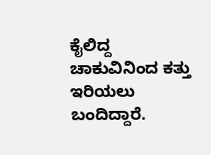ಕೈಲಿದ್ದ ಚಾಕುವಿನಿಂದ ಕತ್ತು ಇರಿಯಲು ಬಂದಿದ್ದಾರೆ.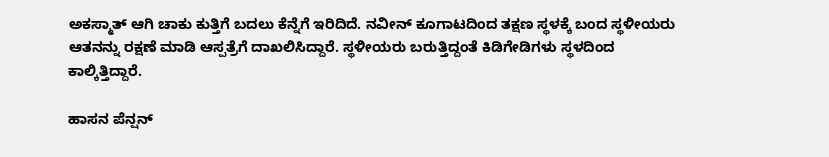ಅಕಸ್ಮಾತ್ ಆಗಿ ಚಾಕು ಕುತ್ತಿಗೆ ಬದಲು ಕೆನ್ನೆಗೆ ಇರಿದಿದೆ. ನವೀನ್ ಕೂಗಾಟದಿಂದ ತಕ್ಷಣ ಸ್ಥಳಕ್ಕೆ ಬಂದ ಸ್ಥಳೀಯರು ಆತನನ್ನು ರಕ್ಷಣೆ ಮಾಡಿ ಆಸ್ಪತ್ರೆಗೆ ದಾಖಲಿಸಿದ್ದಾರೆ. ಸ್ಥಳೀಯರು ಬರುತ್ತಿದ್ದಂತೆ ಕಿಡಿಗೇಡಿಗಳು ಸ್ಥಳದಿಂದ ಕಾಲ್ಕಿತ್ತಿದ್ದಾರೆ.

ಹಾಸನ ಪೆನ್ಷನ್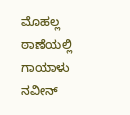ಮೊಹಲ್ಲ ಠಾಣೆಯಲ್ಲಿ ಗಾಯಾಳು ನವೀನ್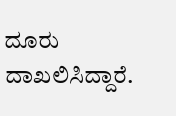ದೂರು ದಾಖಲಿಸಿದ್ದಾರೆ.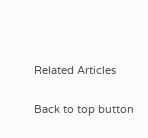Related Articles

Back to top button